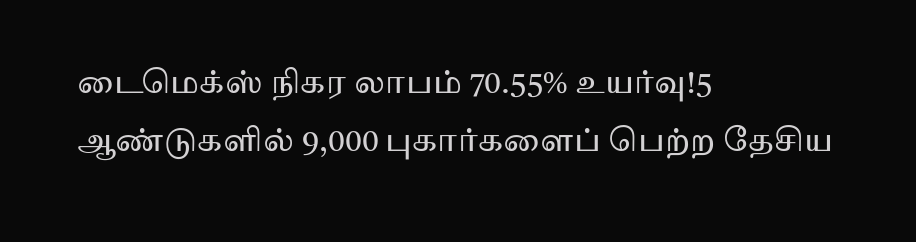டைமெக்ஸ் நிகர லாபம் 70.55% உயர்வு!5 ஆண்டுகளில் 9,000 புகார்களைப் பெற்ற தேசிய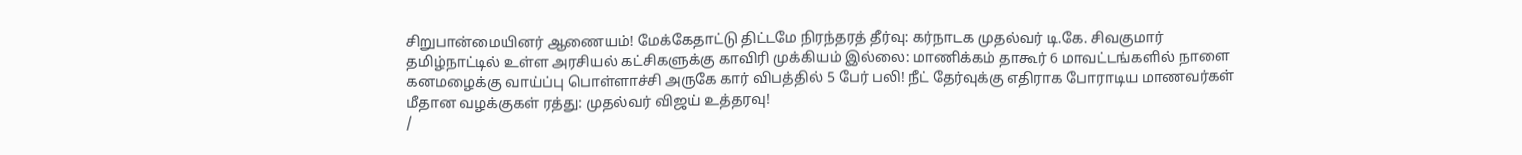சிறுபான்மையினர் ஆணையம்! மேக்கேதாட்டு திட்டமே நிரந்தரத் தீர்வு: கர்நாடக முதல்வர் டி.கே. சிவகுமார் தமிழ்நாட்டில் உள்ள அரசியல் கட்சிகளுக்கு காவிரி முக்கியம் இல்லை: மாணிக்கம் தாகூர் 6 மாவட்டங்களில் நாளை கனமழைக்கு வாய்ப்பு பொள்ளாச்சி அருகே கார் விபத்தில் 5 பேர் பலி! நீட் தேர்வுக்கு எதிராக போராடிய மாணவர்கள் மீதான வழக்குகள் ரத்து: முதல்வர் விஜய் உத்தரவு!
/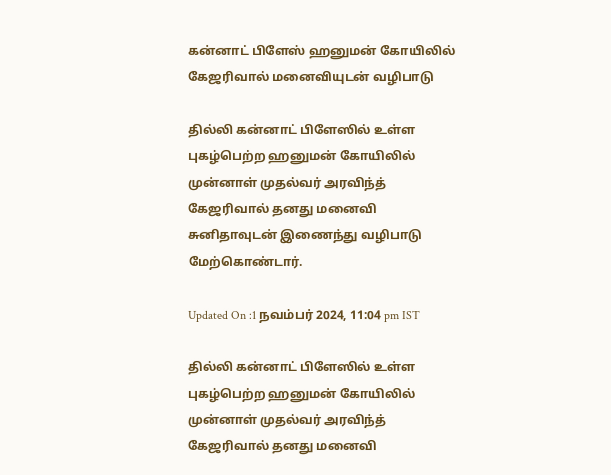கன்னாட் பிளேஸ் ஹனுமன் கோயிலில் கேஜரிவால் மனைவியுடன் வழிபாடு

தில்லி கன்னாட் பிளேஸில் உள்ள புகழ்பெற்ற ஹனுமன் கோயிலில் முன்னாள் முதல்வர் அரவிந்த் கேஜரிவால் தனது மனைவி சுனிதாவுடன் இணைந்து வழிபாடு மேற்கொண்டார்.

Updated On :1 நவம்பர் 2024, 11:04 pm IST

தில்லி கன்னாட் பிளேஸில் உள்ள புகழ்பெற்ற ஹனுமன் கோயிலில் முன்னாள் முதல்வர் அரவிந்த் கேஜரிவால் தனது மனைவி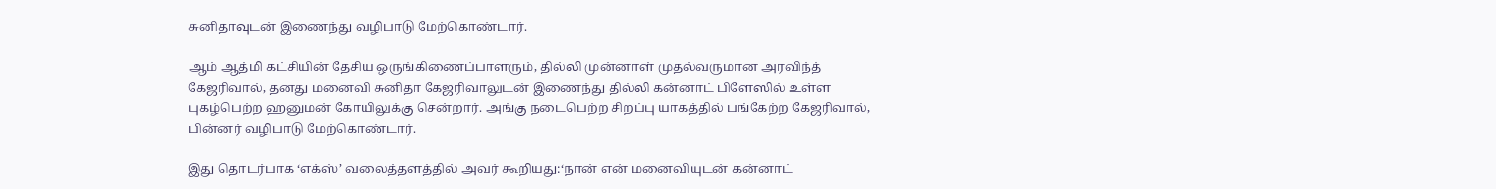சுனிதாவுடன் இணைந்து வழிபாடு மேற்கொண்டார்.

ஆம் ஆத்மி கட்சியின் தேசிய ஒருங்கிணைப்பாளரும், தில்லி முன்னாள் முதல்வருமான அரவிந்த் கேஜரிவால், தனது மனைவி சுனிதா கேஜரிவாலுடன் இணைந்து தில்லி கன்னாட் பிளேஸில் உள்ள புகழ்பெற்ற ஹனுமன் கோயிலுக்கு சென்றார். அங்கு நடைபெற்ற சிறப்பு யாகத்தில் பங்கேற்ற கேஜரிவால், பின்னர் வழிபாடு மேற்கொண்டார்.

இது தொடர்பாக ‘எக்ஸ்’ வலைத்தளத்தில் அவர் கூறியது:‘நான் என் மனைவியுடன் கன்னாட்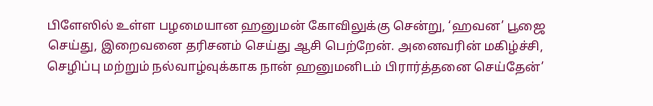பிளேஸில் உள்ள பழமையான ஹனுமன் கோவிலுக்கு சென்று, ‘ஹவன’ பூஜை செய்து, இறைவனை தரிசனம் செய்து ஆசி பெற்றேன். அனைவரின் மகிழ்ச்சி, செழிப்பு மற்றும் நல்வாழ்வுக்காக நான் ஹனுமனிடம் பிரார்த்தனை செய்தேன்’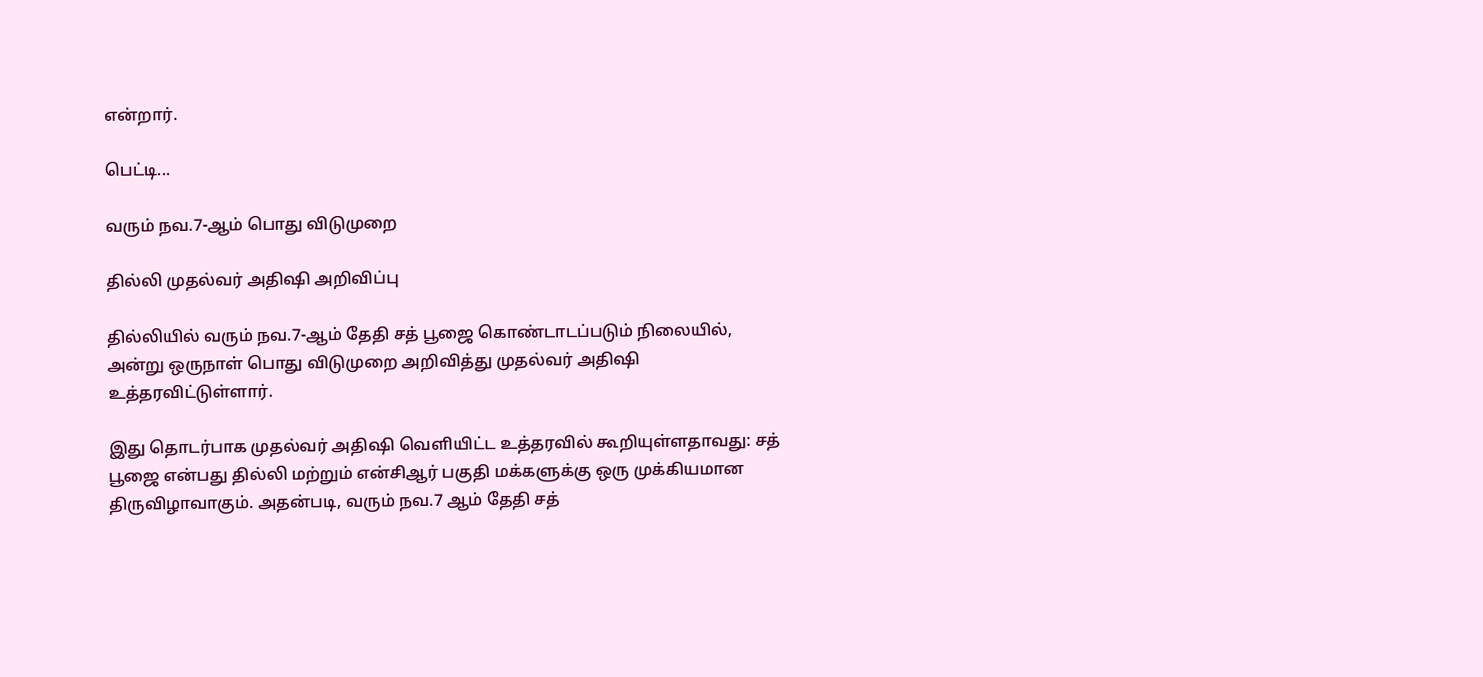என்றார்.

பெட்டி...

வரும் நவ.7-ஆம் பொது விடுமுறை

தில்லி முதல்வர் அதிஷி அறிவிப்பு

தில்லியில் வரும் நவ.7-ஆம் தேதி சத் பூஜை கொண்டாடப்படும் நிலையில், அன்று ஒருநாள் பொது விடுமுறை அறிவித்து முதல்வர் அதிஷி உத்தரவிட்டுள்ளார்.

இது தொடர்பாக முதல்வர் அதிஷி வெளியிட்ட உத்தரவில் கூறியுள்ளதாவது: சத் பூஜை என்பது தில்லி மற்றும் என்சிஆர் பகுதி மக்களுக்கு ஒரு முக்கியமான திருவிழாவாகும். அதன்படி, வரும் நவ.7 ஆம் தேதி சத்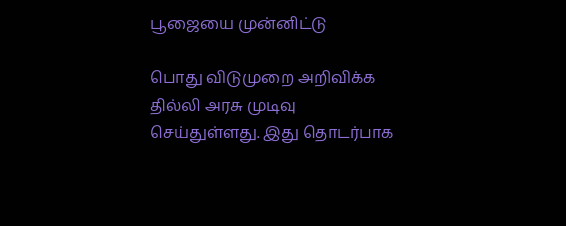பூஜையை முன்னிட்டு

பொது விடுமுறை அறிவிக்க தில்லி அரசு முடிவு செய்துள்ளது. இது தொடர்பாக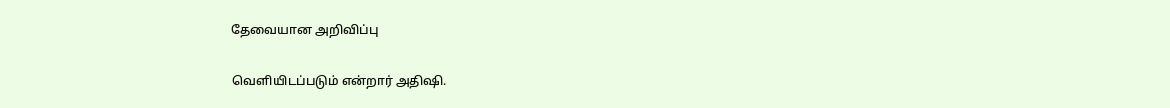தேவையான அறிவிப்பு

வெளியிடப்படும் என்றார் அதிஷி.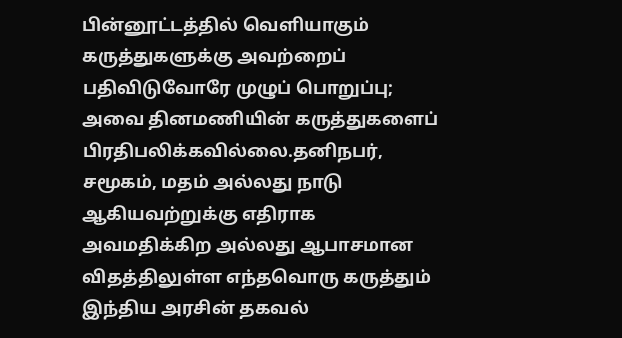பின்னூட்டத்தில் வெளியாகும் கருத்துகளுக்கு அவற்றைப் பதிவிடுவோரே முழுப் பொறுப்பு; அவை தினமணியின் கருத்துகளைப் பிரதிபலிக்கவில்லை.தனிநபர், சமூகம், மதம் அல்லது நாடு ஆகியவற்றுக்கு எதிராக அவமதிக்கிற அல்லது ஆபாசமான விதத்திலுள்ள எந்தவொரு கருத்தும் இந்திய அரசின் தகவல்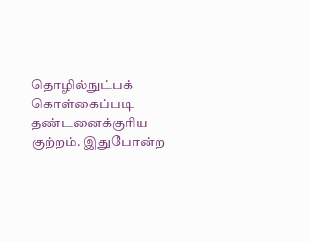தொழில்நுட்பக் கொள்கைப்படி தண்டனைக்குரிய குற்றம். இதுபோன்ற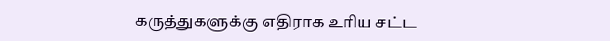கருத்துகளுக்கு எதிராக உரிய சட்ட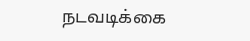நடவடிக்கை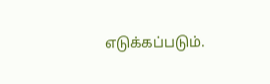எடுக்கப்படும்.